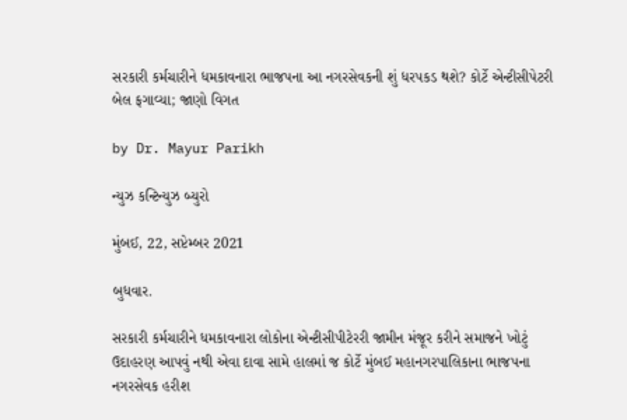સરકારી કર્મચારીને ધમકાવનારા ભાજપના આ નગરસેવકની શું ધરપકડ થશે? કોર્ટે એન્ટીસીપેટરી બેલ ફગાવ્યા; જાણો વિગત

by Dr. Mayur Parikh

ન્યુઝ કન્ટિન્યુઝ બ્યુરો

મુંબઈ, 22, સપ્ટેમ્બર 2021

બુધવાર.

સરકારી કર્મચારીને ધમકાવનારા લોકોના એન્ટીસીપીટેરરી જામીન મંજૂર કરીને સમાજને ખોટું ઉદાહરણ આપવું નથી એવા દાવા સામે હાલમાં જ કોર્ટે મુંબઈ મહાનગરપાલિકાના ભાજપના નગરસેવક હરીશ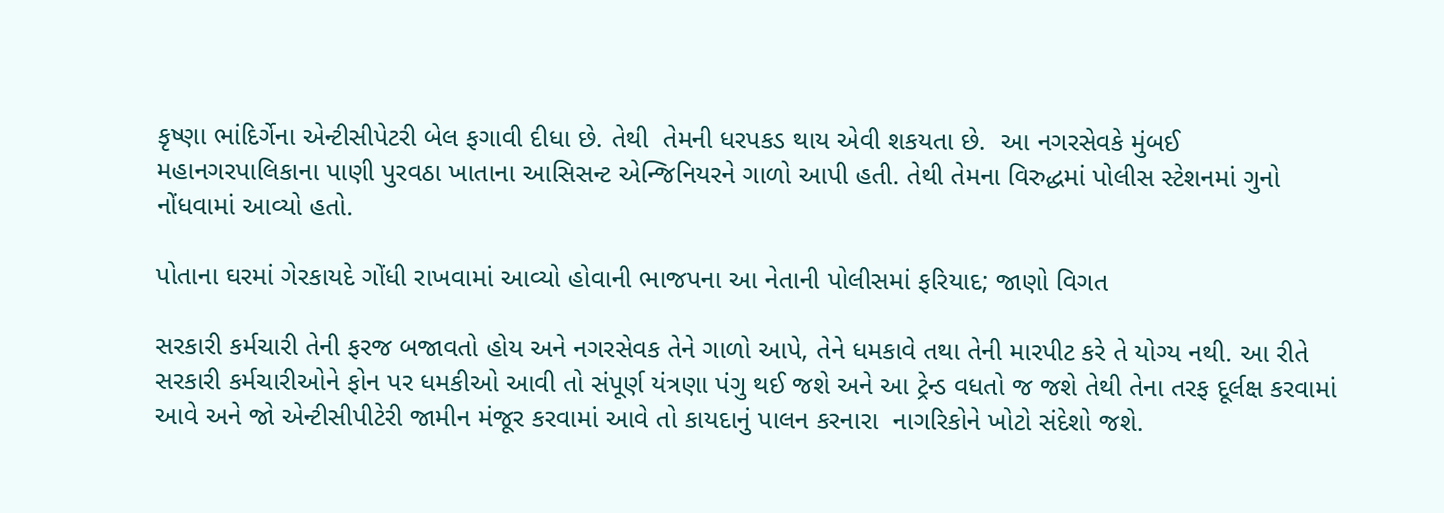કૃષ્ણા ભાંદિર્ગેના એન્ટીસીપેટરી બેલ ફગાવી દીધા છે. તેથી  તેમની ધરપકડ થાય એવી શકયતા છે.  આ નગરસેવકે મુંબઈ મહાનગરપાલિકાના પાણી પુરવઠા ખાતાના આસિસન્ટ એન્જિનિયરને ગાળો આપી હતી. તેથી તેમના વિરુદ્ધમાં પોલીસ સ્ટેશનમાં ગુનો નોંધવામાં આવ્યો હતો.

પોતાના ઘરમાં ગેરકાયદે ગોંધી રાખવામાં આવ્યો હોવાની ભાજપના આ નેતાની પોલીસમાં ફરિયાદ; જાણો વિગત

સરકારી કર્મચારી તેની ફરજ બજાવતો હોય અને નગરસેવક તેને ગાળો આપે, તેને ધમકાવે તથા તેની મારપીટ કરે તે યોગ્ય નથી. આ રીતે સરકારી કર્મચારીઓને ફોન પર ધમકીઓ આવી તો સંપૂર્ણ યંત્રણા પંગુ થઈ જશે અને આ ટ્રેન્ડ વધતો જ જશે તેથી તેના તરફ દૂર્લક્ષ કરવામાં આવે અને જો એન્ટીસીપીટેરી જામીન મંજૂર કરવામાં આવે તો કાયદાનું પાલન કરનારા  નાગરિકોને ખોટો સંદેશો જશે.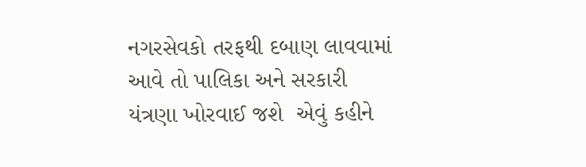નગરસેવકો તરફથી દબાણ લાવવામાં આવે તો પાલિકા અને સરકારી યંત્રણા ખોરવાઈ જશે  એવું કહીને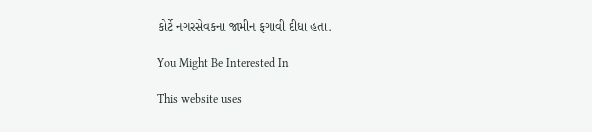કોર્ટે નગરસેવકના જામીન ફગાવી દીધા હતા.

You Might Be Interested In

This website uses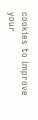cookies to improve your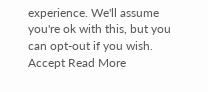experience. We'll assume you're ok with this, but you can opt-out if you wish. Accept Read More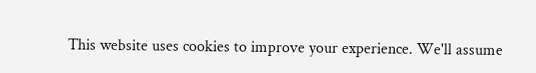This website uses cookies to improve your experience. We'll assume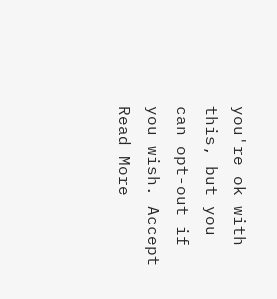you're ok with this, but you can opt-out if you wish. Accept Read More